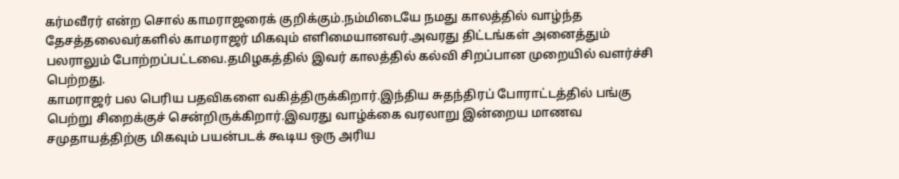கர்மவீரர் என்ற சொல் காமராஜரைக் குறிக்கும்.நம்மிடையே நமது காலத்தில் வாழ்ந்த தேசத்தலைவர்களில் காமராஜர் மிகவும் எளிமையானவர்.அவரது திட்டங்கள் அனைத்தும் பலராலும் போற்றப்பட்டவை.தமிழகத்தில் இவர் காலத்தில் கல்வி சிறப்பான முறையில் வளர்ச்சி பெற்றது.
காமராஜர் பல பெரிய பதவிகளை வகித்திருக்கிறார்.இந்திய சுதந்திரப் போராட்டத்தில் பங்கு பெற்று சிறைக்குச் சென்றிருக்கிறார்.இவரது வாழ்க்கை வரலாறு இன்றைய மாணவ சமுதாயத்திற்கு மிகவும் பயன்படக் கூடிய ஒரு அரிய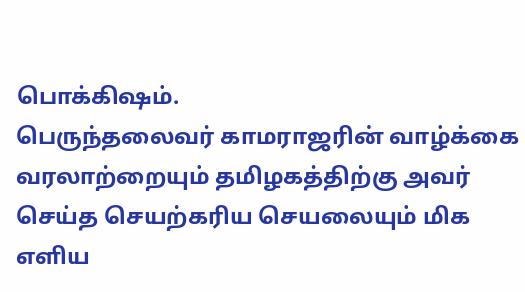பொக்கிஷம்.
பெருந்தலைவர் காமராஜரின் வாழ்க்கை வரலாற்றையும் தமிழகத்திற்கு அவர் செய்த செயற்கரிய செயலையும் மிக எளிய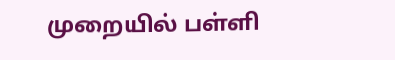முறையில் பள்ளி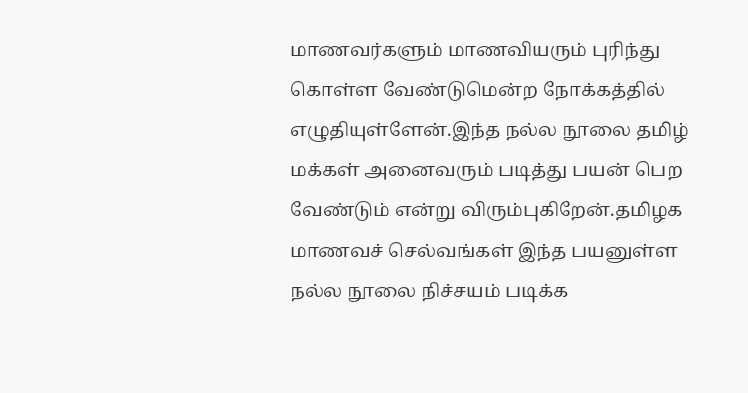மாணவர்களும் மாணவியரும் புரிந்து கொள்ள வேண்டுமென்ற நோக்கத்தில் எழுதியுள்ளேன்.இந்த நல்ல நூலை தமிழ் மக்கள் அனைவரும் படித்து பயன் பெற வேண்டும் என்று விரும்புகிறேன்.தமிழக மாணவச் செல்வங்கள் இந்த பயனுள்ள நல்ல நூலை நிச்சயம் படிக்க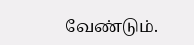வேண்டும்.